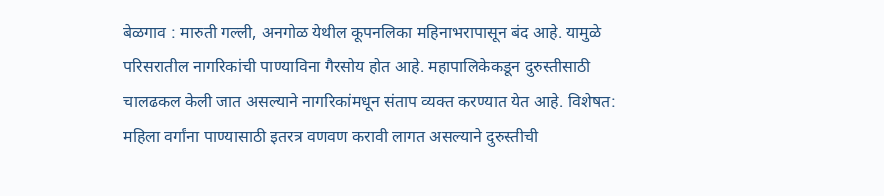बेळगाव : मारुती गल्ली, अनगोळ येथील कूपनलिका महिनाभरापासून बंद आहे. यामुळे परिसरातील नागरिकांची पाण्याविना गैरसोय होत आहे. महापालिकेकडून दुरुस्तीसाठी चालढकल केली जात असल्याने नागरिकांमधून संताप व्यक्त करण्यात येत आहे. विशेषत: महिला वर्गांना पाण्यासाठी इतरत्र वणवण करावी लागत असल्याने दुरुस्तीची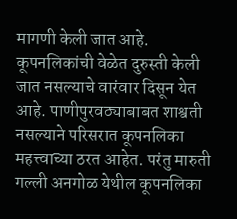मागणी केली जात आहे. कूपनलिकांची वेळेत दुरुस्ती केली जात नसल्याचे वारंवार दिसून येत आहे. पाणीपुरवठ्याबाबत शाश्वती नसल्याने परिसरात कूपनलिका महत्त्वाच्या ठरत आहेत. परंतु मारुती गल्ली अनगोळ येथील कूपनलिका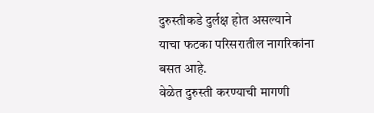दुरुस्तीकडे दुर्लक्ष होत असल्याने याचा फटका परिसरातील नागरिकांना बसत आहे.
वेळेत दुरुस्ती करण्याची मागणी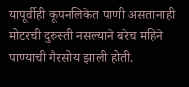यापूर्वीही कूपनलिकेत पाणी असतानाही मोटरची दुरुस्ती नसल्याने बरेच महिने पाण्याची गैरसोय झाली होती.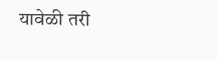यावेळी तरी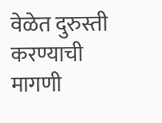वेळेत दुरुस्ती करण्याची मागणी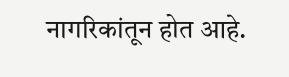नागरिकांतून होत आहे.